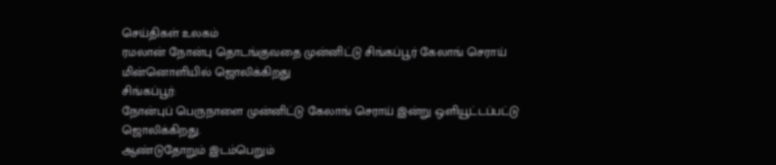செய்திகள் உலகம்
ரமலான் நோன்பு தொடங்குவதை முன்னிட்டு சிங்கப்பூர் கேலாங் செராய் மின்னொளியில் ஜொலிக்கிறது
சிங்கப்பூர்:
நோன்புப் பெருநாளை முன்னிட்டு கேலாங் செராய் இன்று ஒளியூட்டப்பட்டு ஜொலிக்கிறது.
ஆண்டுதோறும் இடம்பெறும்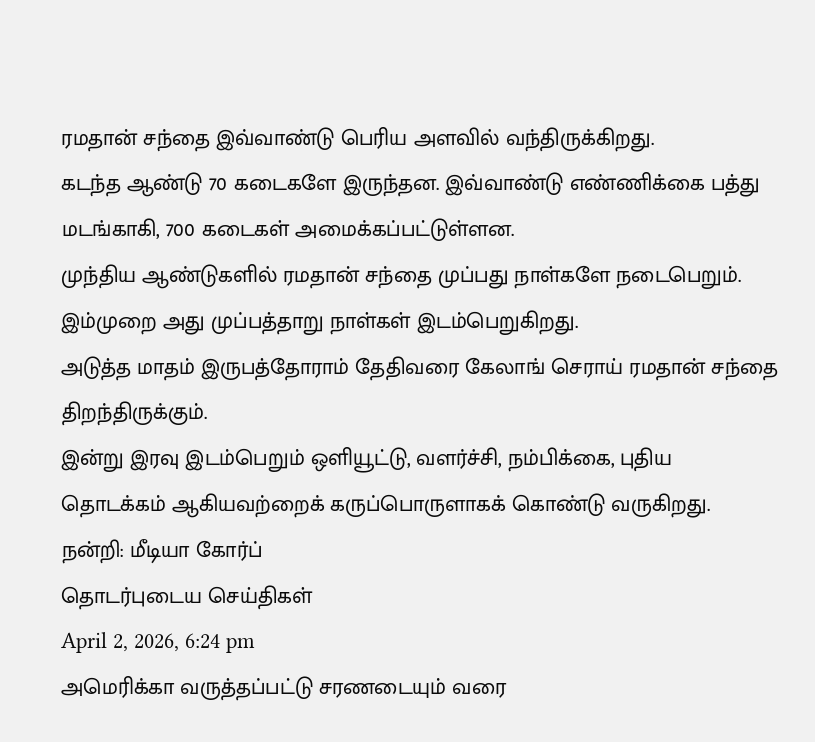ரமதான் சந்தை இவ்வாண்டு பெரிய அளவில் வந்திருக்கிறது.
கடந்த ஆண்டு 70 கடைகளே இருந்தன. இவ்வாண்டு எண்ணிக்கை பத்து மடங்காகி, 700 கடைகள் அமைக்கப்பட்டுள்ளன.
முந்திய ஆண்டுகளில் ரமதான் சந்தை முப்பது நாள்களே நடைபெறும். இம்முறை அது முப்பத்தாறு நாள்கள் இடம்பெறுகிறது.
அடுத்த மாதம் இருபத்தோராம் தேதிவரை கேலாங் செராய் ரமதான் சந்தை திறந்திருக்கும்.
இன்று இரவு இடம்பெறும் ஒளியூட்டு, வளர்ச்சி, நம்பிக்கை, புதிய தொடக்கம் ஆகியவற்றைக் கருப்பொருளாகக் கொண்டு வருகிறது.
நன்றி: மீடியா கோர்ப்
தொடர்புடைய செய்திகள்
April 2, 2026, 6:24 pm
அமெரிக்கா வருத்தப்பட்டு சரணடையும் வரை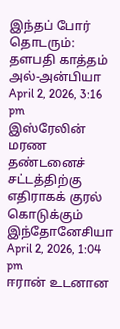இந்தப் போர் தொடரும்: தளபதி காத்தம் அல்-அன்பியா
April 2, 2026, 3:16 pm
இஸ்ரேலின் மரண தண்டனைச் சட்டத்திற்கு எதிராகக் குரல் கொடுக்கும் இந்தோனேசியா
April 2, 2026, 1:04 pm
ஈரான் உடனான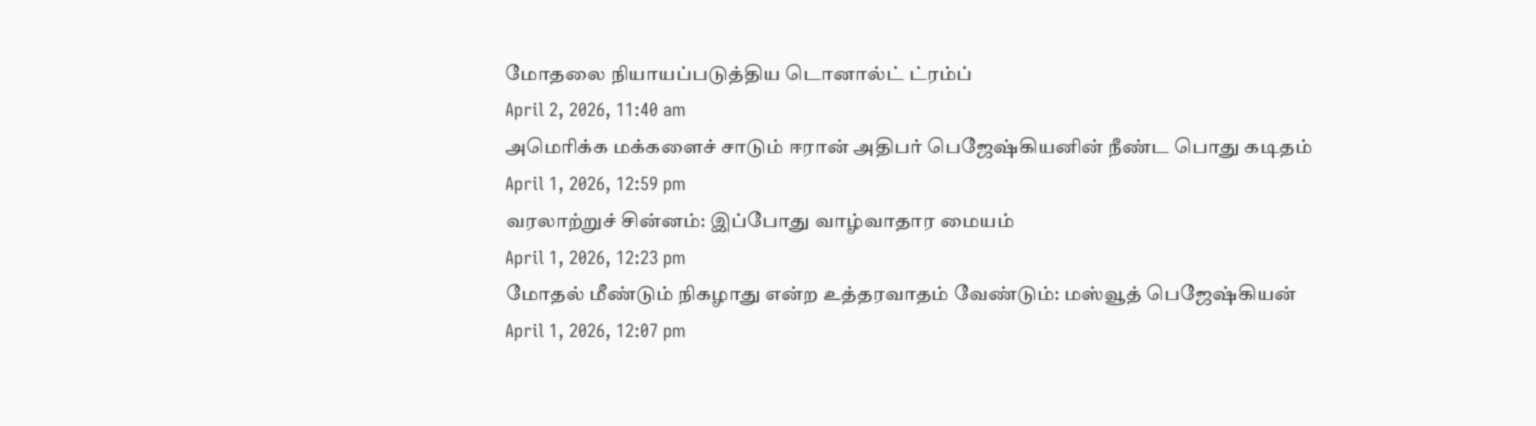மோதலை நியாயப்படுத்திய டொனால்ட் ட்ரம்ப்
April 2, 2026, 11:40 am
அமெரிக்க மக்களைச் சாடும் ஈரான் அதிபர் பெஜேஷ்கியனின் நீண்ட பொது கடிதம்
April 1, 2026, 12:59 pm
வரலாற்றுச் சின்னம்: இப்போது வாழ்வாதார மையம்
April 1, 2026, 12:23 pm
மோதல் மீண்டும் நிகழாது என்ற உத்தரவாதம் வேண்டும்: மஸ்வூத் பெஜேஷ்கியன்
April 1, 2026, 12:07 pm